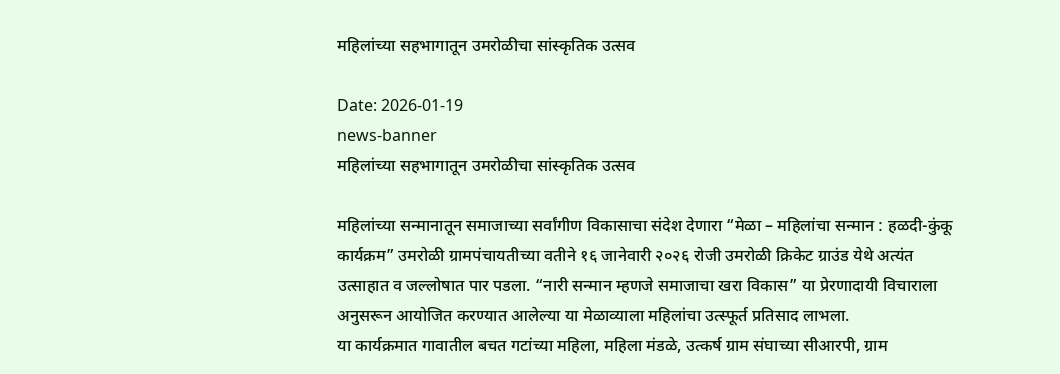महिलांच्या सहभागातून उमरोळीचा सांस्कृतिक उत्सव

Date: 2026-01-19
news-banner
महिलांच्या सहभागातून उमरोळीचा सांस्कृतिक उत्सव

महिलांच्या सन्मानातून समाजाच्या सर्वांगीण विकासाचा संदेश देणारा “मेळा – महिलांचा सन्मान : हळदी-कुंकू कार्यक्रम” उमरोळी ग्रामपंचायतीच्या वतीने १६ जानेवारी २०२६ रोजी उमरोळी क्रिकेट ग्राउंड येथे अत्यंत उत्साहात व जल्लोषात पार पडला. “नारी सन्मान म्हणजे समाजाचा खरा विकास” या प्रेरणादायी विचाराला अनुसरून आयोजित करण्यात आलेल्या या मेळाव्याला महिलांचा उत्स्फूर्त प्रतिसाद लाभला.
या कार्यक्रमात गावातील बचत गटांच्या महिला, महिला मंडळे, उत्कर्ष ग्राम संघाच्या सीआरपी, ग्राम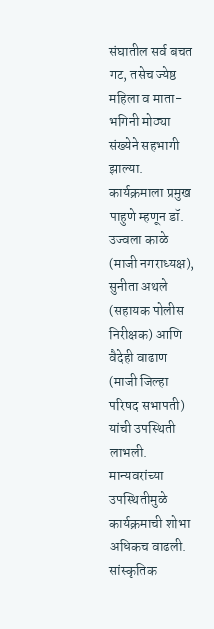संघातील सर्व बचत गट, तसेच ज्येष्ठ महिला व माता-भगिनी मोठ्या संख्येने सहभागी झाल्या.
कार्यक्रमाला प्रमुख पाहुणे म्हणून डॉ. उज्वला काळे (माजी नगराध्यक्ष), सुनीता अथले (सहायक पोलीस निरीक्षक) आणि वैदेही वाढाण (माजी जिल्हा परिषद सभापती) यांची उपस्थिती लाभली. मान्यवरांच्या उपस्थितीमुळे कार्यक्रमाची शोभा अधिकच वाढली.
सांस्कृतिक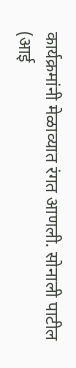कार्यक्रमांनी मेळाव्यात रंगत आणली. सोनाली पाटील (आई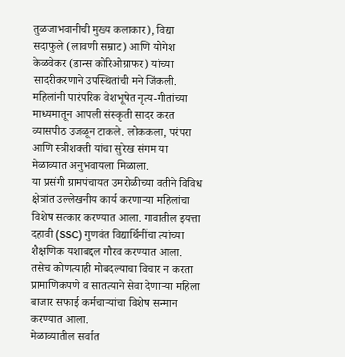तुळजाभवानीची मुख्य कलाकार), विद्या सदाफुले (लावणी सम्राट) आणि योगेश केळवेकर (डान्स कोरिओग्राफर) यांच्या सादरीकरणाने उपस्थितांची मने जिंकली. महिलांनी पारंपरिक वेशभूषेत नृत्य-गीतांच्या माध्यमातून आपली संस्कृती सादर करत व्यासपीठ उजळून टाकले. लोककला, परंपरा आणि स्त्रीशक्ती यांचा सुरेख संगम या मेळाव्यात अनुभवायला मिळाला.
या प्रसंगी ग्रामपंचायत उमरोळीच्या वतीने विविध क्षेत्रांत उल्लेखनीय कार्य करणाऱ्या महिलांचा विशेष सत्कार करण्यात आला. गावातील इयत्ता दहावी (SSC) गुणवंत विद्यार्थिनींचा त्यांच्या शैक्षणिक यशाबद्दल गौरव करण्यात आला. तसेच कोणत्याही मोबदल्याचा विचार न करता प्रामाणिकपणे व सातत्याने सेवा देणाऱ्या महिला बाजार सफाई कर्मचाऱ्यांचा विशेष सन्मान करण्यात आला.
मेळाव्यातील सर्वात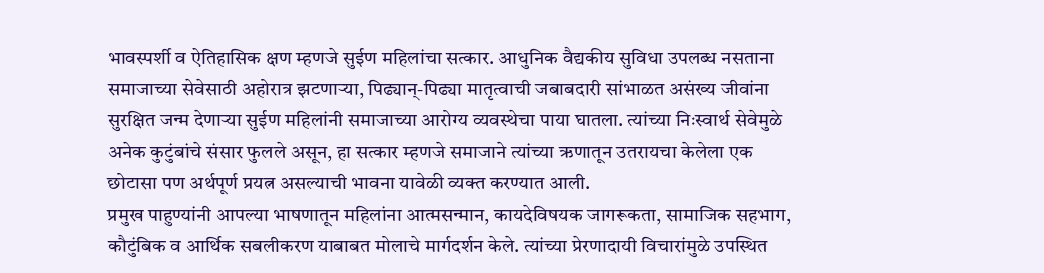भावस्पर्शी व ऐतिहासिक क्षण म्हणजे सुईण महिलांचा सत्कार. आधुनिक वैद्यकीय सुविधा उपलब्ध नसताना समाजाच्या सेवेसाठी अहोरात्र झटणाऱ्या, पिढ्यान्-पिढ्या मातृत्वाची जबाबदारी सांभाळत असंख्य जीवांना सुरक्षित जन्म देणाऱ्या सुईण महिलांनी समाजाच्या आरोग्य व्यवस्थेचा पाया घातला. त्यांच्या निःस्वार्थ सेवेमुळे अनेक कुटुंबांचे संसार फुलले असून, हा सत्कार म्हणजे समाजाने त्यांच्या ऋणातून उतरायचा केलेला एक छोटासा पण अर्थपूर्ण प्रयत्न असल्याची भावना यावेळी व्यक्त करण्यात आली.
प्रमुख पाहुण्यांनी आपल्या भाषणातून महिलांना आत्मसन्मान, कायदेविषयक जागरूकता, सामाजिक सहभाग, कौटुंबिक व आर्थिक सबलीकरण याबाबत मोलाचे मार्गदर्शन केले. त्यांच्या प्रेरणादायी विचारांमुळे उपस्थित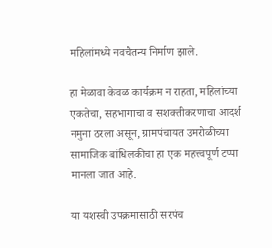महिलांमध्ये नवचैतन्य निर्माण झाले.

हा मेळावा केवळ कार्यक्रम न राहता, महिलांच्या एकतेचा, सहभागाचा व सशक्तीकरणाचा आदर्श नमुना ठरला असून, ग्रामपंचायत उमरोळीच्या सामाजिक बांधिलकीचा हा एक महत्त्वपूर्ण टप्पा मानला जात आहे.

या यशस्वी उपक्रमासाठी सरपंच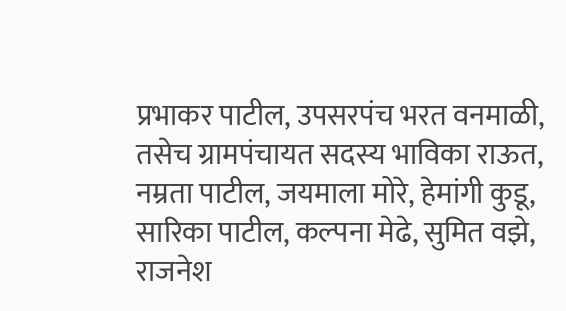प्रभाकर पाटील, उपसरपंच भरत वनमाळी, तसेच ग्रामपंचायत सदस्य भाविका राऊत, नम्रता पाटील, जयमाला मोरे, हेमांगी कुडू, सारिका पाटील, कल्पना मेढे, सुमित वझे, राजनेश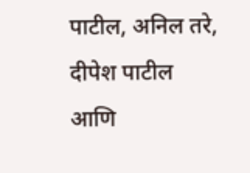पाटील, अनिल तरे, दीपेश पाटील आणि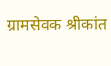ग्रामसेवक श्रीकांत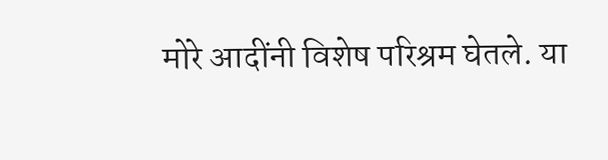मोरे आदींनी विशेष परिश्रम घेतले. या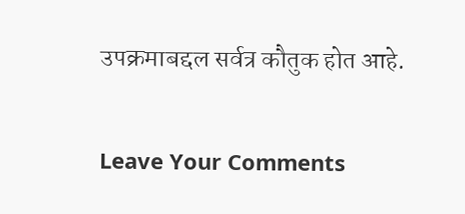उपक्रमाबद्दल सर्वत्र कौतुक होत आहे.

Leave Your Comments